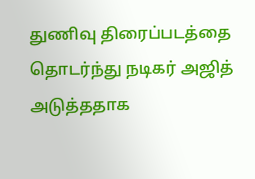துணிவு திரைப்படத்தை தொடர்ந்து நடிகர் அஜித் அடுத்ததாக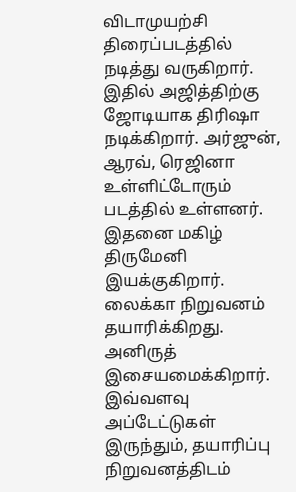விடாமுயற்சி திரைப்படத்தில் நடித்து வருகிறார். இதில் அஜித்திற்கு ஜோடியாக திரிஷா நடிக்கிறார். அர்ஜுன், ஆரவ், ரெஜினா உள்ளிட்டோரும் படத்தில் உள்ளனர். இதனை மகிழ் திருமேனி இயக்குகிறார். லைக்கா நிறுவனம் தயாரிக்கிறது. அனிருத் இசையமைக்கிறார்.
இவ்வளவு அப்டேட்டுகள் இருந்தும், தயாரிப்பு நிறுவனத்திடம்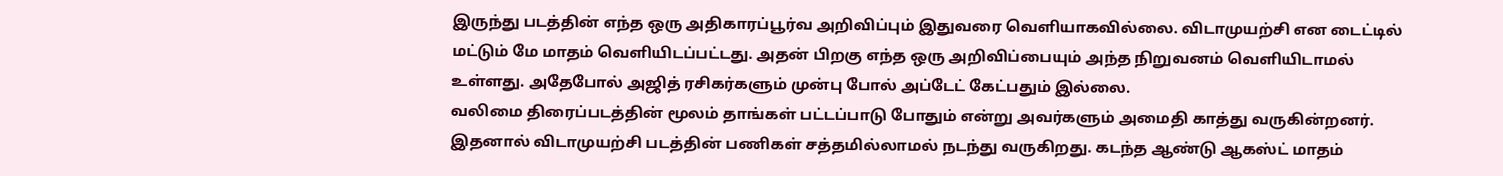இருந்து படத்தின் எந்த ஒரு அதிகாரப்பூர்வ அறிவிப்பும் இதுவரை வெளியாகவில்லை. விடாமுயற்சி என டைட்டில் மட்டும் மே மாதம் வெளியிடப்பட்டது. அதன் பிறகு எந்த ஒரு அறிவிப்பையும் அந்த நிறுவனம் வெளியிடாமல் உள்ளது. அதேபோல் அஜித் ரசிகர்களும் முன்பு போல் அப்டேட் கேட்பதும் இல்லை.
வலிமை திரைப்படத்தின் மூலம் தாங்கள் பட்டப்பாடு போதும் என்று அவர்களும் அமைதி காத்து வருகின்றனர். இதனால் விடாமுயற்சி படத்தின் பணிகள் சத்தமில்லாமல் நடந்து வருகிறது. கடந்த ஆண்டு ஆகஸ்ட் மாதம்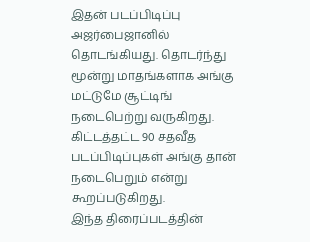இதன் படப்பிடிப்பு அஜர்பைஜானில் தொடங்கியது. தொடர்ந்து மூன்று மாதங்களாக அங்கு மட்டுமே சூட்டிங் நடைபெற்று வருகிறது. கிட்டத்தட்ட 90 சதவீத படப்பிடிப்புகள் அங்கு தான் நடைபெறும் என்று கூறப்படுகிறது.
இந்த திரைப்படத்தின்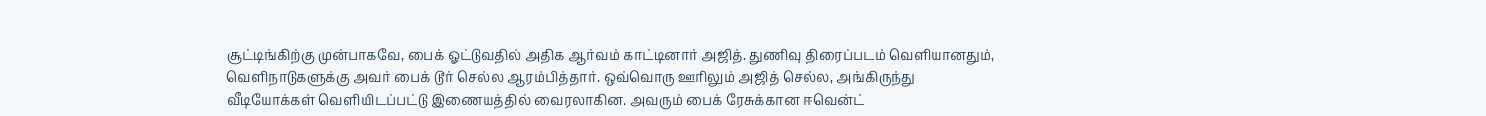சூட்டிங்கிற்கு முன்பாகவே, பைக் ஓட்டுவதில் அதிக ஆர்வம் காட்டினார் அஜித். துணிவு திரைப்படம் வெளியானதும், வெளிநாடுகளுக்கு அவர் பைக் டூர் செல்ல ஆரம்பித்தார். ஒவ்வொரு ஊரிலும் அஜித் செல்ல, அங்கிருந்து வீடியோக்கள் வெளியிடப்பட்டு இணையத்தில் வைரலாகின. அவரும் பைக் ரேசுக்கான ஈவென்ட்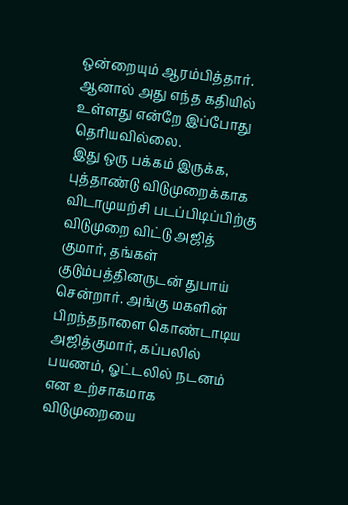ஒன்றையும் ஆரம்பித்தார். ஆனால் அது எந்த கதியில் உள்ளது என்றே இப்போது தெரியவில்லை.
இது ஒரு பக்கம் இருக்க, புத்தாண்டு விடுமுறைக்காக விடாமுயற்சி படப்பிடிப்பிற்கு விடுமுறை விட்டு அஜித் குமார், தங்கள் குடும்பத்தினருடன் துபாய் சென்றார். அங்கு மகளின் பிறந்தநாளை கொண்டாடிய அஜித்குமார், கப்பலில் பயணம், ஓட்டலில் நடனம் என உற்சாகமாக விடுமுறையை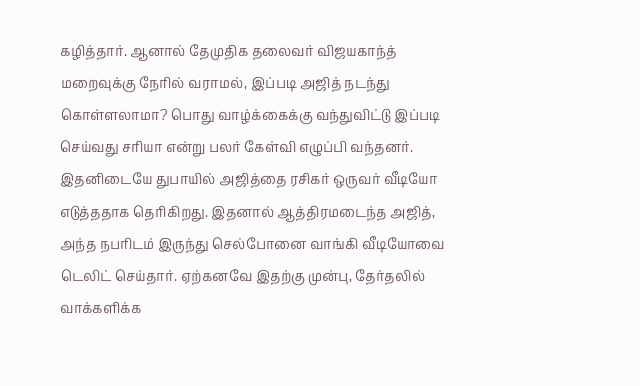கழித்தார். ஆனால் தேமுதிக தலைவர் விஜயகாந்த் மறைவுக்கு நேரில் வராமல், இப்படி அஜித் நடந்து கொள்ளலாமா? பொது வாழ்க்கைக்கு வந்துவிட்டு இப்படி செய்வது சரியா என்று பலர் கேள்வி எழுப்பி வந்தனர்.
இதனிடையே துபாயில் அஜித்தை ரசிகர் ஒருவர் வீடியோ எடுத்ததாக தெரிகிறது. இதனால் ஆத்திரமடைந்த அஜித், அந்த நபரிடம் இருந்து செல்போனை வாங்கி வீடியோவை டெலிட் செய்தார். ஏற்கனவே இதற்கு முன்பு, தேர்தலில் வாக்களிக்க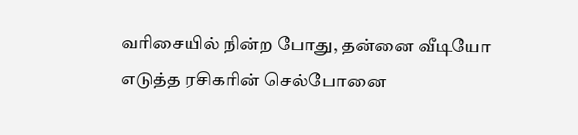வரிசையில் நின்ற போது, தன்னை வீடியோ எடுத்த ரசிகரின் செல்போனை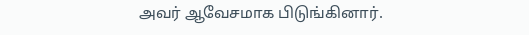அவர் ஆவேசமாக பிடுங்கினார்.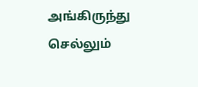அங்கிருந்து செல்லும்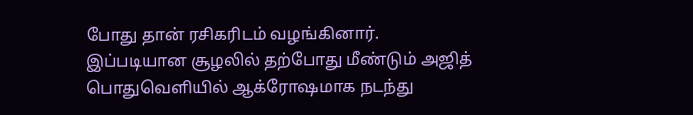போது தான் ரசிகரிடம் வழங்கினார். இப்படியான சூழலில் தற்போது மீண்டும் அஜித் பொதுவெளியில் ஆக்ரோஷமாக நடந்து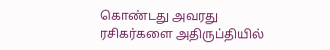கொண்டது அவரது ரசிகர்களை அதிருப்தியில்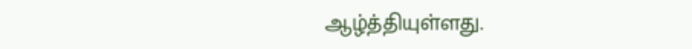ஆழ்த்தியுள்ளது.